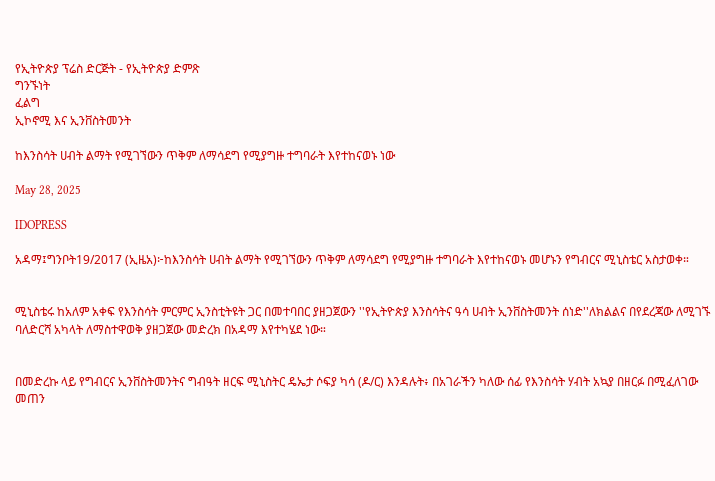የኢትዮጵያ ፕሬስ ድርጅት - የኢትዮጵያ ድምጽ
ግንኙነት
ፈልግ
ኢኮኖሚ እና ኢንቨስትመንት

ከእንስሳት ሀብት ልማት የሚገኘውን ጥቅም ለማሳደግ የሚያግዙ ተግባራት እየተከናወኑ ነው

May 28, 2025

IDOPRESS

አዳማ፤ግንቦት19/2017 (ኢዜአ)፦ከእንስሳት ሀብት ልማት የሚገኘውን ጥቅም ለማሳደግ የሚያግዙ ተግባራት እየተከናወኑ መሆኑን የግብርና ሚኒስቴር አስታወቀ።


ሚኒስቴሩ ከአለም አቀፍ የእንስሳት ምርምር ኢንስቲትዩት ጋር በመተባበር ያዘጋጀውን ''የኢትዮጵያ እንስሳትና ዓሳ ሀብት ኢንቨስትመንት ሰነድ''ለክልልና በየደረጃው ለሚገኙ ባለድርሻ አካላት ለማስተዋወቅ ያዘጋጀው መድረክ በአዳማ እየተካሄደ ነው።


በመድረኩ ላይ የግብርና ኢንቨስትመንትና ግብዓት ዘርፍ ሚኒስትር ዴኤታ ሶፍያ ካሳ (ዶ/ር) እንዳሉት፥ በአገራችን ካለው ሰፊ የእንስሳት ሃብት አኳያ በዘርፉ በሚፈለገው መጠን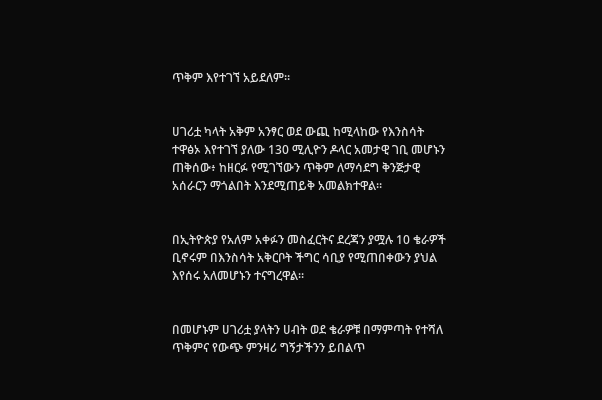ጥቅም እየተገኘ አይደለም።


ሀገሪቷ ካላት አቅም አንፃር ወደ ውጪ ከሚላከው የእንስሳት ተዋፅኦ እየተገኘ ያለው 130 ሚሊዮን ዶላር አመታዊ ገቢ መሆኑን ጠቅሰው፥ ከዘርፉ የሚገኘውን ጥቅም ለማሳደግ ቅንጅታዊ አሰራርን ማጎልበት እንደሚጠይቅ አመልክተዋል።


በኢትዮጵያ የአለም አቀፉን መስፈርትና ደረጃን ያሟሉ 10 ቄራዎች ቢኖሩም በእንስሳት አቅርቦት ችግር ሳቢያ የሚጠበቀውን ያህል እየሰሩ አለመሆኑን ተናግረዋል።


በመሆኑም ሀገሪቷ ያላትን ሀብት ወደ ቄራዎቹ በማምጣት የተሻለ ጥቅምና የውጭ ምንዛሪ ግኝታችንን ይበልጥ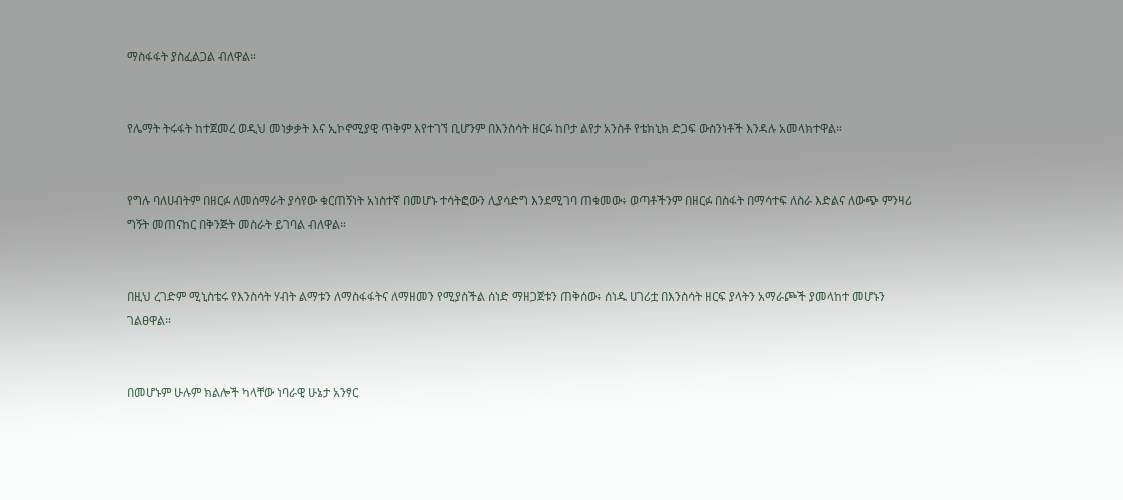ማስፋፋት ያስፈልጋል ብለዋል።


የሌማት ትሩፋት ከተጀመረ ወዲህ መነቃቃት እና ኢኮኖሚያዊ ጥቅም እየተገኘ ቢሆንም በእንስሳት ዘርፉ ከቦታ ልየታ አንስቶ የቴክኒክ ድጋፍ ውስንነቶች እንዳሉ አመላክተዋል።


የግሉ ባለሀብትም በዘርፉ ለመሰማራት ያሳየው ቁርጠኝነት አነስተኛ በመሆኑ ተሳትፎውን ሊያሳድግ እንደሚገባ ጠቁመው፥ ወጣቶችንም በዘርፉ በስፋት በማሳተፍ ለስራ እድልና ለውጭ ምንዛሪ ግኝት መጠናከር በቅንጅት መስራት ይገባል ብለዋል።


በዚህ ረገድም ሚኒስቴሩ የእንስሳት ሃብት ልማቱን ለማስፋፋትና ለማዘመን የሚያስችል ሰነድ ማዘጋጀቱን ጠቅሰው፥ ሰነዱ ሀገሪቷ በእንስሳት ዘርፍ ያላትን አማራጮች ያመላከተ መሆኑን ገልፀዋል።


በመሆኑም ሁሉም ክልሎች ካላቸው ነባራዊ ሁኔታ አንፃር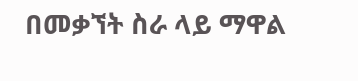በመቃኘት ስራ ላይ ማዋል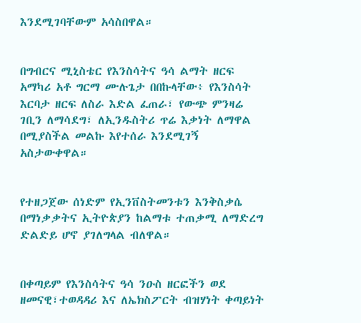እንደሚገባቸውም አሳስበዋል።


በግብርና ሚኒስቴር የእንስሳትና ዓሳ ልማት ዘርፍ አማካሪ አቶ ግርማ ሙሉጌታ በበኩላቸው፥ የእንስሳት እርባታ ዘርፍ ለስራ እድል ፈጠራ፣ የውጭ ምንዛሬ ገቢን ለማሳደግ፣ ለኢንዱስትሪ ጥሬ እቃነት ለማዋል በሚያስችል መልኩ እየተሰራ እንደሚገኝ አስታውቀዋል።


የተዘጋጀው ሰነድም የኢንቨስትመንቱን እንቅስቃሴ በማነቃቃትና ኢትዮጵያን ከልማቱ ተጠቃሚ ለማድረግ ድልድይ ሆኖ ያገለግላል ብለዋል።


በቀጣይም የእንስሳትና ዓሳ ንዑስ ዘርፎችን ወደ ዘመናዊ፣ተወዳዳሪ እና ለኤክስፖርት ብዝሃነት ቀጣይነት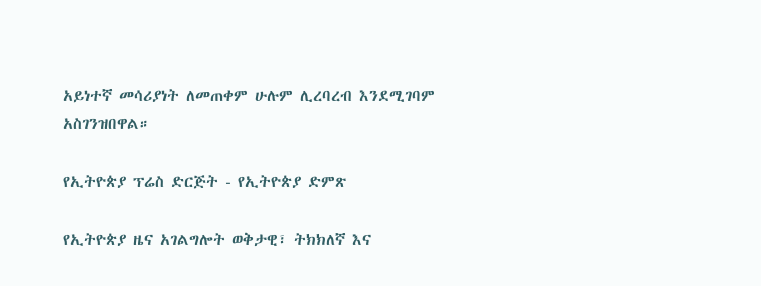አይነተኛ መሳሪያነት ለመጠቀም ሁሉም ሊረባረብ እንደሚገባም አስገንዝበዋል።

የኢትዮጵያ ፕሬስ ድርጅት - የኢትዮጵያ ድምጽ

የኢትዮጵያ ዜና አገልግሎት ወቅታዊ፣ ትክክለኛ እና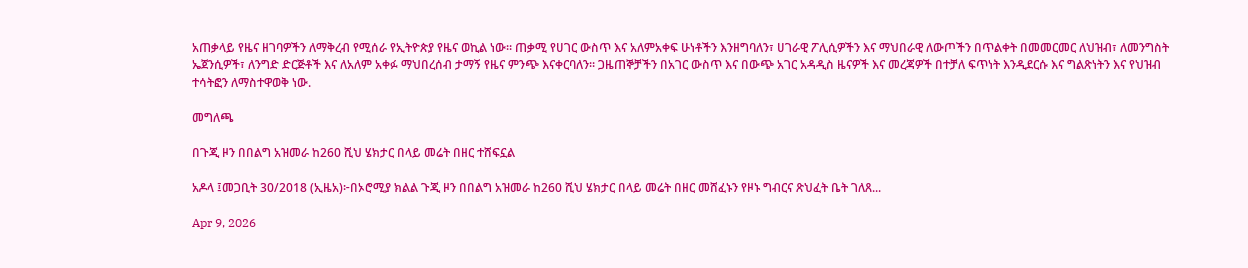አጠቃላይ የዜና ዘገባዎችን ለማቅረብ የሚሰራ የኢትዮጵያ የዜና ወኪል ነው። ጠቃሚ የሀገር ውስጥ እና አለምአቀፍ ሁነቶችን እንዘግባለን፣ ሀገራዊ ፖሊሲዎችን እና ማህበራዊ ለውጦችን በጥልቀት በመመርመር ለህዝብ፣ ለመንግስት ኤጀንሲዎች፣ ለንግድ ድርጅቶች እና ለአለም አቀፉ ማህበረሰብ ታማኝ የዜና ምንጭ እናቀርባለን። ጋዜጠኞቻችን በአገር ውስጥ እና በውጭ አገር አዳዲስ ዜናዎች እና መረጃዎች በተቻለ ፍጥነት እንዲደርሱ እና ግልጽነትን እና የህዝብ ተሳትፎን ለማስተዋወቅ ነው.

መግለጫ

በጉጂ ዞን በበልግ አዝመራ ከ260 ሺህ ሄክታር በላይ መሬት በዘር ተሸፍኗል

አዶላ ፤መጋቢት 30/2018 (ኢዜአ)፦በኦሮሚያ ክልል ጉጂ ዞን በበልግ አዝመራ ከ260 ሺህ ሄክታር በላይ መሬት በዘር መሸፈኑን የዞኑ ግብርና ጽህፈት ቤት ገለጸ...

Apr 9, 2026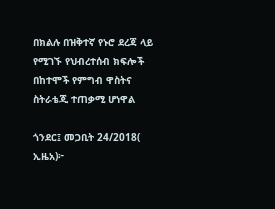በክልሉ በዝቅተኛ የኑሮ ደረጃ ላይ የሚገኙ የህብረተሰብ ክፍሎች በከተሞች የምግብ ዋስትና ስትራቴጂ ተጠቃሚ ሆነዋል

ጎንደር፤ መጋቢት 24/2018( ኢዜአ)፦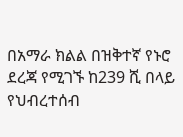በአማራ ክልል በዝቅተኛ የኑሮ ደረጃ የሚገኙ ከ239 ሺ በላይ የህብረተሰብ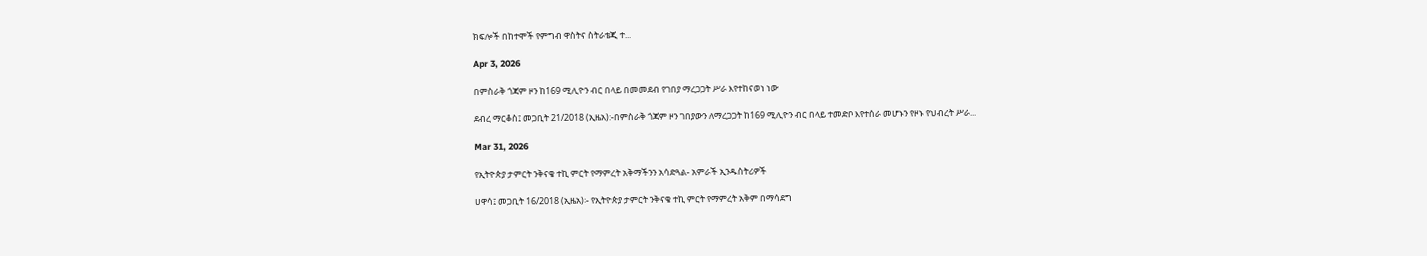ክፍሎች በከተሞች የምግብ ዋስትና ስትራቴጂ ተ...

Apr 3, 2026

በምስራቅ ጎጃም ዞን ከ169 ሚሊዮን ብር በላይ በመመደብ የገበያ ማረጋጋት ሥራ እየተከናወነ ነው

ደብረ ማርቆስ፤ መጋቢት 21/2018 (ኢዜአ):-በምስራቅ ጎጃም ዞን ገበያውን ለማረጋጋት ከ169 ሚሊዮን ብር በላይ ተመድቦ እየተሰራ መሆኑን የዞኑ የህብረት ሥራ...

Mar 31, 2026

የኢትዮጵያ ታምርት ንቅናቄ ተኪ ምርት የማምረት አቅማችንን አሳድጓል- አምራች ኢንዱስትሪዎች

ሀዋሳ፤ መጋቢት 16/2018 (ኢዜአ)፡- የኢትዮጵያ ታምርት ንቅናቄ ተኪ ምርት የማምረት አቅም በማሳደግ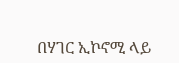በሃገር ኢኮኖሚ ላይ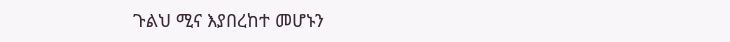ጉልህ ሚና እያበረከተ መሆኑን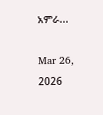አምራ...

Mar 26, 2026